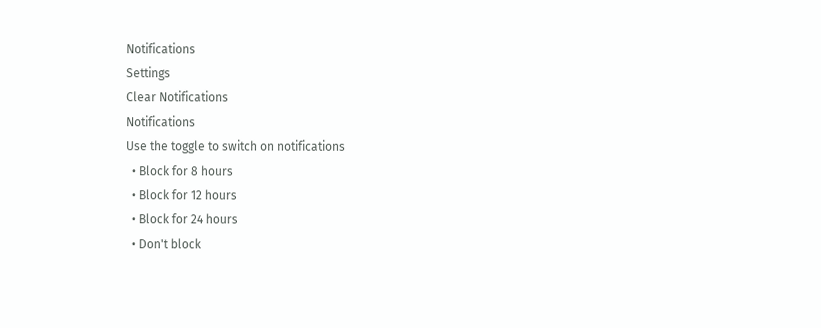Notifications
Settings
Clear Notifications
Notifications
Use the toggle to switch on notifications
  • Block for 8 hours
  • Block for 12 hours
  • Block for 24 hours
  • Don't block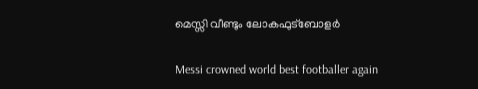മെസ്സി വീണ്ടും ലോകഫുട്‌ബോളര്‍

Messi crowned world best footballer again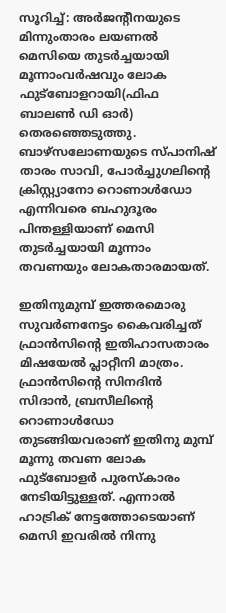സൂറിച്ച്: അര്‍ജന്റീനയുടെ മിന്നുംതാരം ലയണല്‍ മെസിയെ തുടര്‍ച്ചയായി മൂന്നാംവര്‍ഷവും ലോക ഫുട്‌ബോളറായി(ഫിഫ ബാലണ്‍ ഡി ഓര്‍) തെരഞ്ഞെടുത്തു. ബാഴ്‌സലോണയുടെ സ്പാനിഷ് താരം സാവി, പോര്‍ച്ചുഗലിന്റെ ക്രിസ്റ്റ്യാനോ റൊണാള്‍ഡോ എന്നിവരെ ബഹുദൂരം പിന്തള്ളിയാണ് മെസി തുടര്‍ച്ചയായി മൂന്നാം തവണയും ലോകതാരമായത്.

ഇതിനുമുമ്പ് ഇത്തരമൊരു സുവര്‍ണനേട്ടം കൈവരിച്ചത് ഫ്രാന്‍സിന്റെ ഇതിഹാസതാരം മിഷയേല്‍ പ്ലാറ്റീനി മാത്രം. ഫ്രാന്‍സിന്റെ സിനദിന്‍ സിദാന്‍, ബ്രസീലിന്റെ റൊണാള്‍ഡോ തുടങ്ങിയവരാണ് ഇതിനു മുമ്പ് മൂന്നു തവണ ലോക ഫുട്‌ബോളര്‍ പുരസ്‌കാരം നേടിയിട്ടുള്ളത്. എന്നാല്‍ ഹാട്രിക് നേട്ടത്തോടെയാണ് മെസി ഇവരില്‍ നിന്നു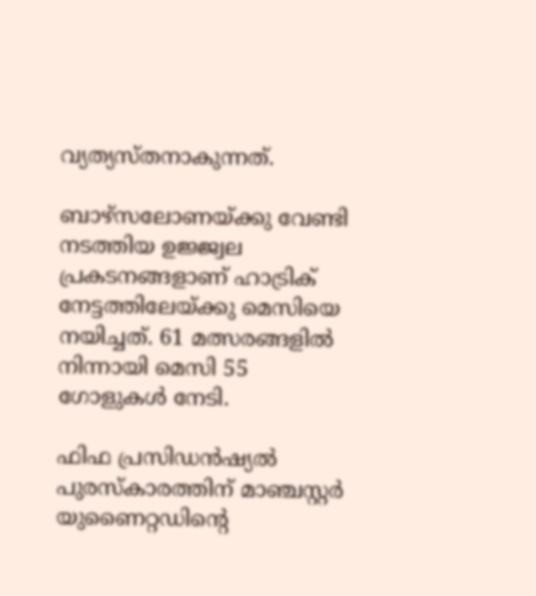വ്യത്യസ്തനാകുന്നത്.

ബാഴ്‌സലോണയ്ക്കു വേണ്ടി നടത്തിയ ഉജ്ജ്വല പ്രകടനങ്ങളാണ് ഹാട്രിക് നേട്ടത്തിലേയ്ക്കു മെസിയെ നയിച്ചത്. 61 മത്സരങ്ങളില്‍ നിന്നായി മെസി 55 ഗോളുകള്‍ നേടി.

ഫിഫ പ്രസിഡന്‍ഷ്യല്‍ പുരസ്‌കാരത്തിന് മാഞ്ചസ്റ്റര്‍ യുണൈറ്റഡിന്റെ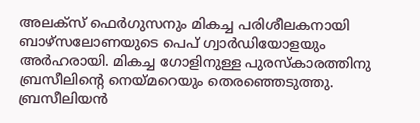അലക്‌സ് ഫെര്‍ഗുസനും മികച്ച പരിശീലകനായി ബാഴ്‌സലോണയുടെ പെപ് ഗ്വാര്‍ഡിയോളയും അര്‍ഹരായി. മികച്ച ഗോളിനുള്ള പുരസ്‌കാരത്തിനു ബ്രസീലിന്റെ നെയ്മറെയും തെരഞ്ഞെടുത്തു. ബ്രസീലിയന്‍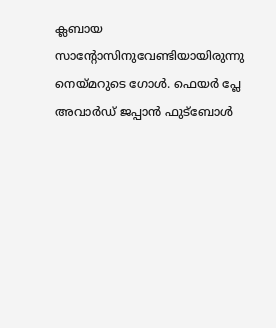ക്ലബായ സാന്റോസിനുവേണ്ടിയായിരുന്നു നെയ്മറുടെ ഗോള്‍. ഫെയര്‍ പ്ലേ അവാര്‍ഡ് ജപ്പാന്‍ ഫുട്‌ബോള്‍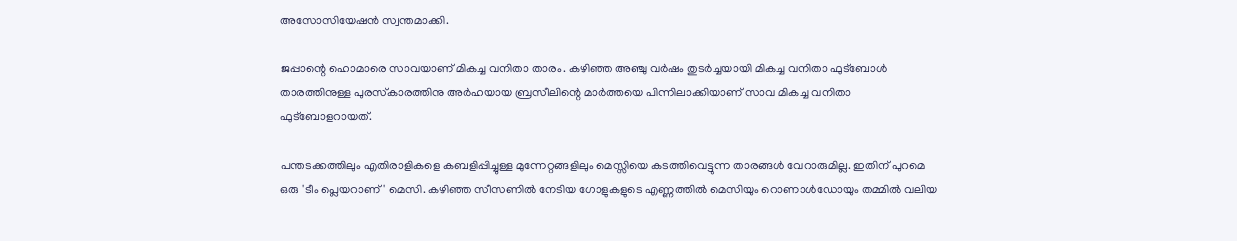അസോസിയേഷന്‍ സ്വന്തമാക്കി.

ജപ്പാന്റെ ഹൊമാരെ സാവയാണ് മികച്ച വനിതാ താരം. കഴിഞ്ഞ അഞ്ചു വര്‍ഷം തുടര്‍ച്ചയായി മികച്ച വനിതാ ഫുട്‌ബോള്‍ താരത്തിനുള്ള പുരസ്‌കാരത്തിനു അര്‍ഹയായ ബ്രസീലിന്റെ മാര്‍ത്തയെ പിന്നിലാക്കിയാണ് സാവ മികച്ച വനിതാ ഫുട്‌ബോളറായത്.

പന്തടക്കത്തിലും എതിരാളികളെ കബളിപ്പിച്ചുള്ള മുന്നേറ്റങ്ങളിലും മെസ്സിയെ കടത്തിവെട്ടുന്ന താരങ്ങള്‍ വേറാരുമില്ല. ഇതിന് പുറമെ ഒരു 'ടീം പ്ലെയറാണ്' മെസി. കഴിഞ്ഞ സീസണില്‍ നേടിയ ഗോളുകളുടെ എണ്ണത്തില്‍ മെസിയും റൊണാള്‍ഡോയും തമ്മില്‍ വലിയ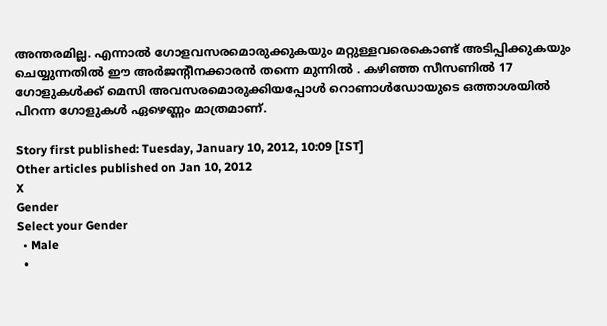അന്തരമില്ല. എന്നാല്‍ ഗോളവസരമൊരുക്കുകയും മറ്റുള്ളവരെകൊണ്ട് അടിപ്പിക്കുകയും ചെയ്യുന്നതില്‍ ഈ അര്‍ജന്റീനക്കാരന്‍ തന്നെ മുന്നില്‍ . കഴിഞ്ഞ സീസണില്‍ 17 ഗോളുകള്‍ക്ക് മെസി അവസരമൊരുക്കിയപ്പോള്‍ റൊണാള്‍ഡോയുടെ ഒത്താശയില്‍ പിറന്ന ഗോളുകള്‍ ഏഴെണ്ണം മാത്രമാണ്.

Story first published: Tuesday, January 10, 2012, 10:09 [IST]
Other articles published on Jan 10, 2012
X
Gender
Select your Gender
  • Male
  •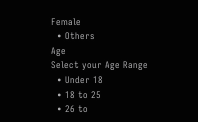Female
  • Others
Age
Select your Age Range
  • Under 18
  • 18 to 25
  • 26 to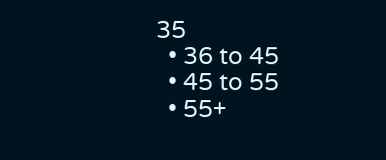35
  • 36 to 45
  • 45 to 55
  • 55+